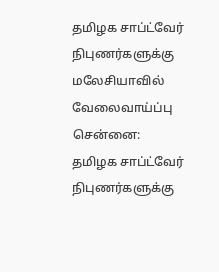தமிழக சாப்ட்வேர் நிபுணர்களுக்கு மலேசியாவில் வேலைவாய்ப்பு
சென்னை:
தமிழக சாப்ட்வேர் நிபுணர்களுக்கு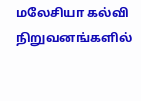மலேசியா கல்வி நிறுவனங்களில்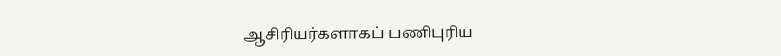ஆசிரியர்களாகப் பணிபுரிய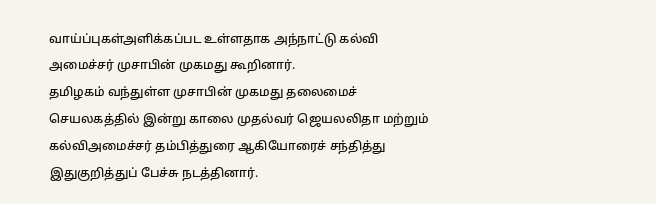வாய்ப்புகள்அளிக்கப்பட உள்ளதாக அந்நாட்டு கல்வி அமைச்சர் முசாபின் முகமது கூறினார்.
தமிழகம் வந்துள்ள முசாபின் முகமது தலைமைச் செயலகத்தில் இன்று காலை முதல்வர் ஜெயலலிதா மற்றும் கல்விஅமைச்சர் தம்பித்துரை ஆகியோரைச் சந்தித்து இதுகுறித்துப் பேச்சு நடத்தினார்.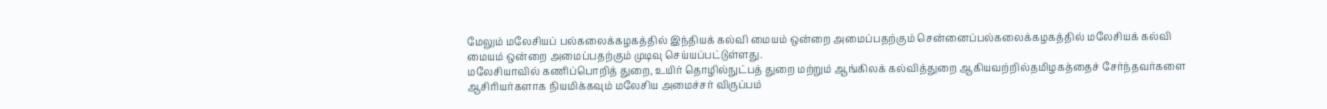மேலும் மலேசியப் பல்கலைக்கழகத்தில் இந்தியக் கல்வி மையம் ஒன்றை அமைப்பதற்கும் சென்னைப்பல்கலைக்கழகத்தில் மலேசியக் கல்வி மையம் ஒன்றை அமைப்பதற்கும் முடிவு செய்யப்பட்டுள்ளது.
மலேசியாவில் கணிப்பொறித் துறை, உயிர் தொழில்நுட்பத் துறை மற்றும் ஆங்கிலக் கல்வித்துறை ஆகியவற்றில்தமிழகத்தைச் சேர்ந்தவர்களை ஆசிரியர்களாக நியமிக்கவும் மலேசிய அமைச்சர் விருப்பம்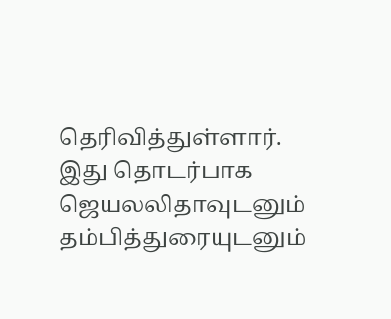தெரிவித்துள்ளார்.
இது தொடர்பாக ஜெயலலிதாவுடனும் தம்பித்துரையுடனும்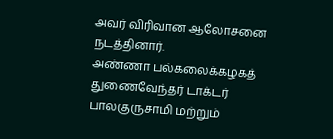அவர் விரிவான ஆலோசனை நடத்தினார்.
அண்ணா பல்கலைக்கழகத் துணைவேந்தர் டாக்டர் பாலகுருசாமி மற்றும்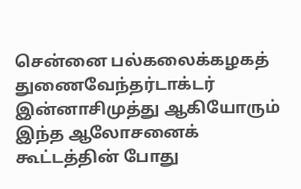சென்னை பல்கலைக்கழகத் துணைவேந்தர்டாக்டர் இன்னாசிமுத்து ஆகியோரும் இந்த ஆலோசனைக் கூட்டத்தின் போது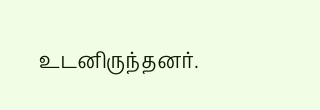உடனிருந்தனர்.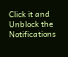Click it and Unblock the Notifications